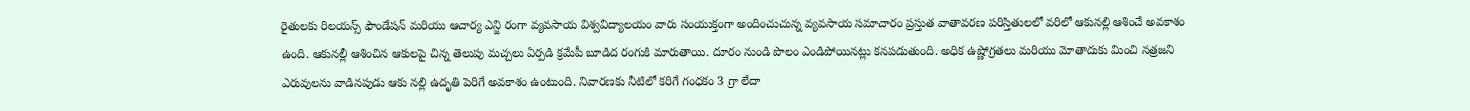రైతులకు రిలయన్స్ ఫౌండేషన్ మరియు ఆచార్య ఎన్జి రంగా వ్యవసాయ విశ్వవిద్యాలయం వారు సంయుక్తంగా అందించుచున్న వ్యవసాయ సమాచారం ప్రస్తుత వాతావరణ పరిస్తితులలో వరిలో ఆకునల్లి ఆశించే అవకాశం ఉంది. ఆకునల్లీ ఆశించిన ఆకులపై చిన్న తెలుపు మచ్చలు ఏర్పడి క్రమేపీ బూడిద రంగుకి మారుతాయి. దూరం నుండి పొలం ఎండిపోయినట్లు కనపడుతుంది. అధిక ఉష్ణోగ్రతలు మరియు మోతాదుకు మించి నత్రజని ఎరువులను వాడినపుడు ఆకు నల్లి ఉదృతి పెరిగే అవకాశం ఉంటుంది. నివారణకు నీటిలో కరిగే గంధకం 3 గ్రా లేదా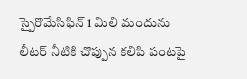స్పైరొమేసిఫిన్ 1 మిలి మందును లీటర్ నీటికి చొప్పున కలిపి పంటపై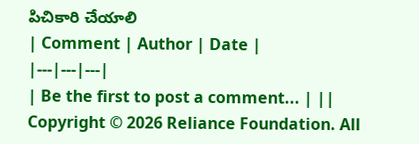పిచికారి చేయాలి
| Comment | Author | Date |
|---|---|---|
| Be the first to post a comment... | ||
Copyright © 2026 Reliance Foundation. All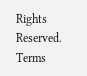Rights Reserved. Terms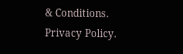& Conditions. Privacy Policy.